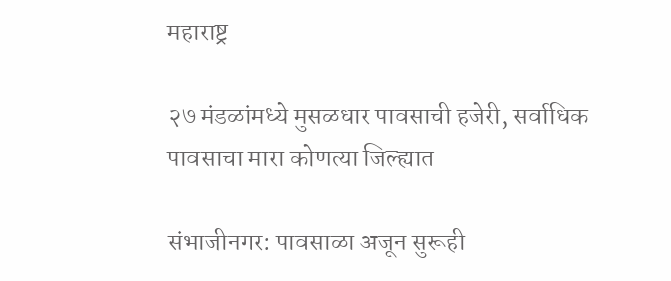महाराष्ट्र

२७ मंडळांमध्ये मुसळधार पावसाची हजेरी, सर्वाधिक पावसाचा मारा कोणत्या जिल्ह्यात

संभाजीनगर: पावसाळा अजून सुरूही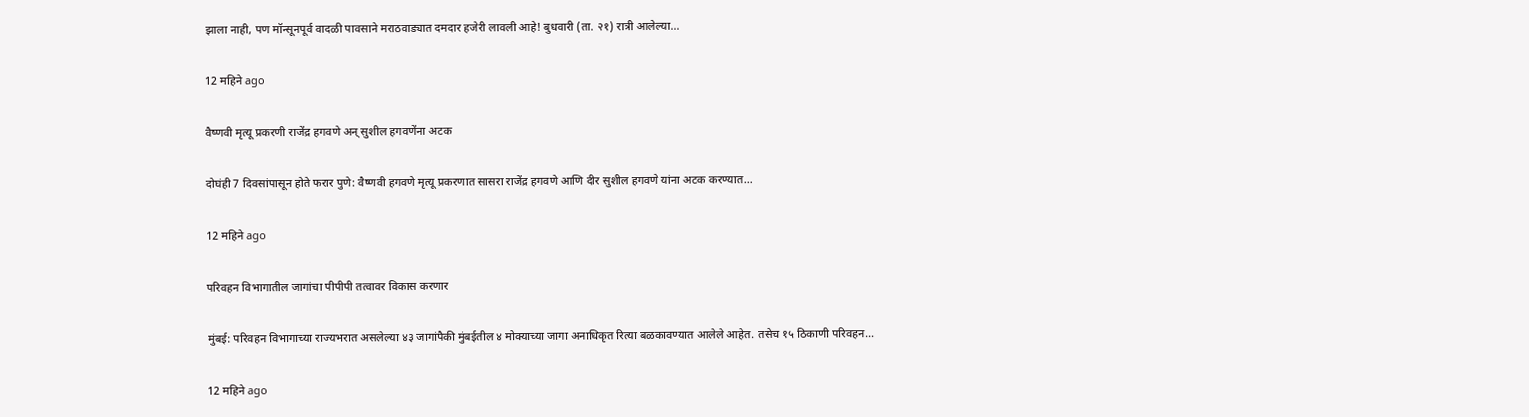झाला नाही, पण मॉन्सूनपूर्व वादळी पावसाने मराठवाड्यात दमदार हजेरी लावली आहे! बुधवारी (ता. २१) रात्री आलेल्या…

12 महिने ago

वैष्णवी मृत्यू प्रकरणी राजेंद्र हगवणे अन् सुशील हगवणेंना अटक

दोघंही 7 दिवसांपासून होते फरार पुणे: वैष्णवी हगवणे मृत्यू प्रकरणात सासरा राजेंद्र हगवणे आणि दीर सुशील हगवणे यांना अटक करण्यात…

12 महिने ago

परिवहन विभागातील जागांचा पीपीपी तत्वावर विकास करणार

मुंबई: परिवहन विभागाच्या राज्यभरात असलेल्या ४३ जागांपैकी मुंबईतील ४ मोक्याच्या जागा अनाधिकृत रित्या बळकावण्यात आलेले आहेत. तसेच १५ ठिकाणी परिवहन…

12 महिने ago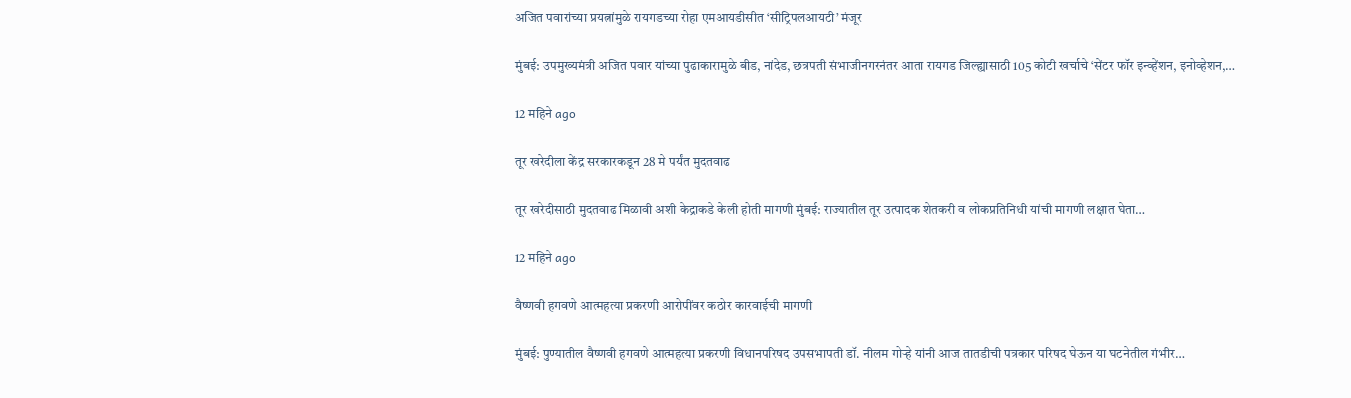अजित पवारांच्या प्रयत्नांमुळे रायगडच्या रोहा एमआयडीसीत ‘सीट्रिपलआयटी’ मंजूर

मुंबई: उपमुख्यमंत्री अजित पवार यांच्या पुढाकारामुळे बीड, नांदेड, छत्रपती संभाजीनगरनंतर आता रायगड जिल्ह्यासाठी 105 कोटी खर्चाचे ‘सेंटर फॉर इन्व्हेंशन, इनोव्हेशन,…

12 महिने ago

तूर खरेदीला केंद्र सरकारकडून 28 मे पर्यंत मुदतवाढ

तूर खरेदीसाठी मुदतवाढ मिळावी अशी केद्राकडे केली होती मागणी मुंबई: राज्यातील तूर उत्पादक शेतकरी व लोकप्रतिनिधी यांची मागणी लक्षात घेता…

12 महिने ago

वैष्णवी हगवणे आत्महत्या प्रकरणी आरोपींवर कठोर कारवाईची मागणी

मुंबई: पुण्यातील वैष्णवी हगवणे आत्महत्या प्रकरणी विधानपरिषद उपसभापती डॉ. नीलम गोऱ्हे यांनी आज तातडीची पत्रकार परिषद घेऊन या घटनेतील गंभीर…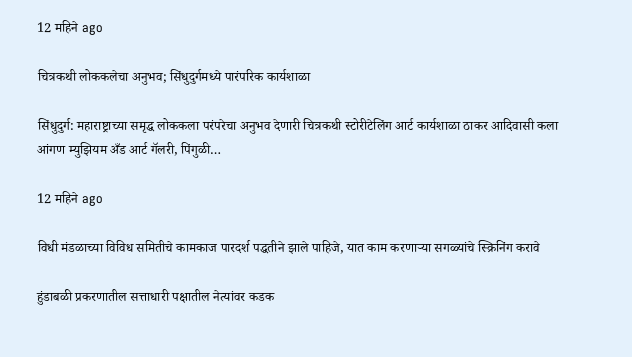12 महिने ago

चित्रकथी लोककलेचा अनुभव; सिंधुदुर्गमध्ये पारंपरिक कार्यशाळा

सिंधुदुर्ग: महाराष्ट्राच्या समृद्ध लोककला परंपरेचा अनुभव देणारी चित्रकथी स्टोरीटेलिंग आर्ट कार्यशाळा ठाकर आदिवासी कला आंगण म्युझियम अँड आर्ट गॅलरी, पिंगुळी…

12 महिने ago

विधी मंडळाच्या विविध समितीचे कामकाज पारदर्श पद्धतीने झाले पाहिजे, यात काम करणाऱ्या सगळ्यांचे स्क्रिनिंग करावे

हुंडाबळी प्रकरणातील सत्ताधारी पक्षातील नेत्यांवर कडक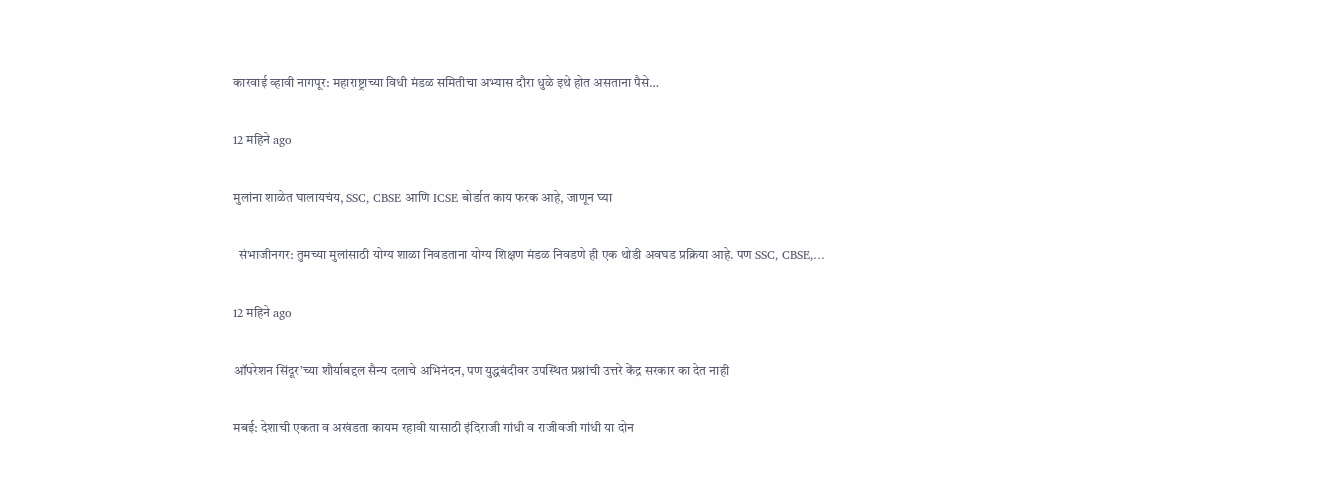कारवाई व्हावी नागपूर: महाराष्ट्राच्या विधी मंडळ समितीचा अभ्यास दौरा धुळे इथे होत असताना पैसे…

12 महिने ago

मुलांना शाळेत घालायचंय, SSC, CBSE आणि ICSE बोर्डात काय फरक आहे, जाणून घ्या

  संभाजीनगर: तुमच्या मुलांसाठी योग्य शाळा निवडताना योग्य शिक्षण मंडळ निवडणे ही एक थोडी अवघड प्रक्रिया आहे. पण SSC, CBSE,…

12 महिने ago

ऑपरेशन सिंदूर’च्या शौर्याबद्दल सैन्य दलाचे अभिनंदन, पण युद्धबंदीवर उपस्थित प्रश्नांची उत्तरे केंद्र सरकार का देत नाही

मबई: देशाची एकता व अखंडता कायम रहावी यासाठी इंदिराजी गांधी व राजीवजी गांधी या दोन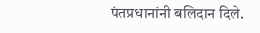पंतप्रधानांनी बलिदान दिले.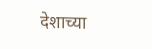देशाच्या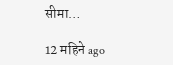सीमा…

12 महिने ago